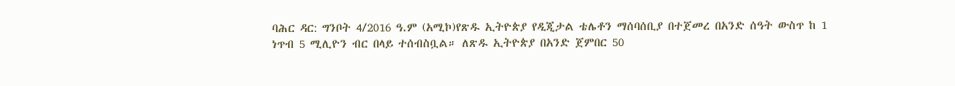ባሕር ዳር: ግንቦት 4/2016 ዓ.ም (አሚኮ)የጽዱ ኢትዮጵያ የዲጂታል ቴሌቶን ማሰባሰቢያ በተጀመረ በአንድ ሰዓት ውስጥ ከ 1 ነጥብ 5 ሚሊዮን ብር በላይ ተሰብስቧል። ለጽዱ ኢትዮጵያ በአንድ ጀምበር 50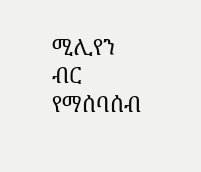ሚሊየን ብር የማሰባሰብ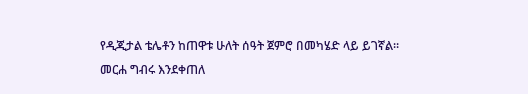የዲጂታል ቴሌቶን ከጠዋቱ ሁለት ሰዓት ጀምሮ በመካሄድ ላይ ይገኛል።
መርሐ ግብሩ እንደቀጠለ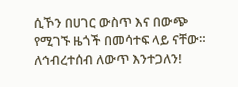ሲኾን በሀገር ውስጥ እና በውጭ የሚገኙ ዜጎች በመሳተፍ ላይ ናቸው።
ለኅብረተሰብ ለውጥ እንተጋለን!